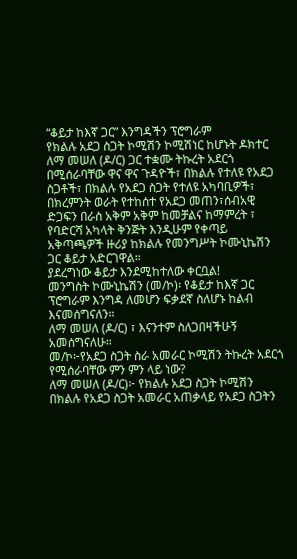“ቆይታ ከእኛ ጋር” እንግዳችን ፕሮግራም
የክልሉ አደጋ ስጋት ኮሚሽን ኮሚሽነር ከሆኑት ዶክተር ለማ መሠለ (ዶ/ር) ጋር ተቋሙ ትኩረት አደርጎ በሚሰራባቸው ዋና ዋና ጉዳዮች፣ በክልሉ የተለዩ የአደጋ ስጋቶች፣ በክልሉ የአደጋ ስጋት የተለዩ አካባቢዎች፣ በክረምንት ወራት የተከሰተ የአደጋ መጠን፣ሰብአዊ ድጋፍን በራስ አቅም አቅም ከመቻልና ከማምረት ፣ የባድርሻ አካላት ቅንጅት እንዲሁም የቀጣይ አቅጣጫዎች ዙሪያ ከክልሉ የመንግሥት ኮሙኒኬሽን ጋር ቆይታ አድርገዋል።
ያደረግነው ቆይታ እንደሚከተለው ቀርቧል!
መንግስት ኮሙኒኬሽን (መ/ኮ)፡ የቆይታ ከእኛ ጋር ፕሮግራም እንግዳ ለመሆን ፍቃደኛ ስለሆኑ ከልብ እናመሰግናለን።
ለማ መሠለ (ዶ/ር) ፣ እናንተም ስለጋበዛችሁኝ አመሰግናለሁ።
መ/ኮ፦የአደጋ ስጋት ስራ አመራር ኮሚሽን ትኩረት አደርጎ የሚሰራባቸው ምን ምን ላይ ነው?
ለማ መሠለ (ዶ/ር)፦ የክልሉ አደጋ ስጋት ኮሚሽን በክልሉ የአደጋ ስጋት አመራር አጠቃላይ የአደጋ ስጋትን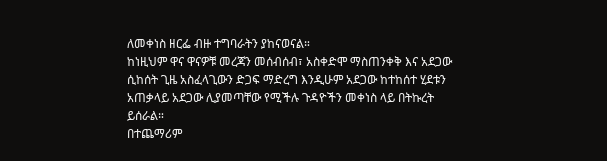ለመቀነስ ዘርፌ ብዙ ተግባራትን ያከናወናል።
ከነዚህም ዋና ዋናዎቹ መረጃን መሰብሰብ፣ አስቀድሞ ማስጠንቀቅ እና አደጋው ሲከሰት ጊዜ አስፈላጊውን ድጋፍ ማድረግ እንዲሁም አደጋው ከተከሰተ ሂደቱን አጠቃላይ አደጋው ሊያመጣቸው የሚችሉ ጉዳዮችን መቀነስ ላይ በትኩረት ይሰራል።
በተጨማሪም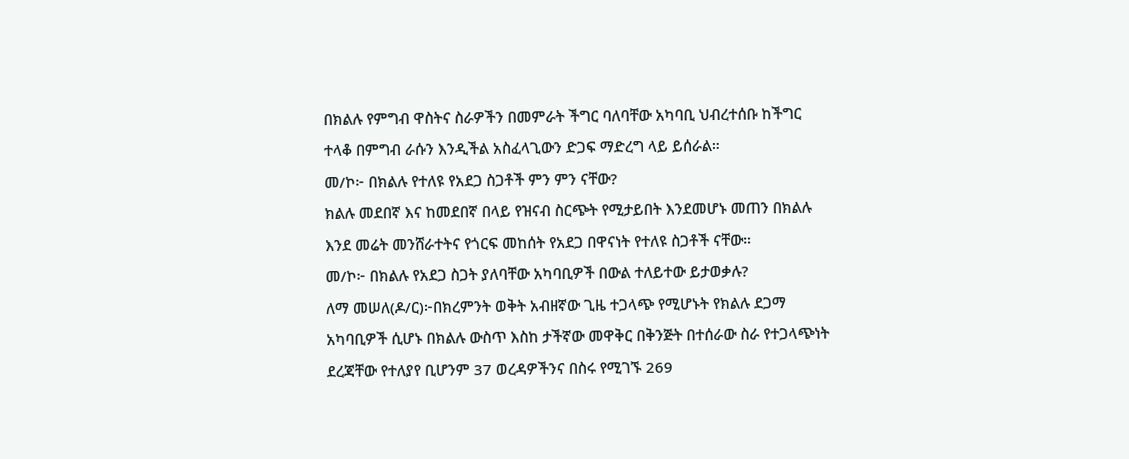በክልሉ የምግብ ዋስትና ስራዎችን በመምራት ችግር ባለባቸው አካባቢ ህብረተሰቡ ከችግር ተላቆ በምግብ ራሱን እንዲችል አስፈላጊውን ድጋፍ ማድረግ ላይ ይሰራል።
መ/ኮ፦ በክልሉ የተለዩ የአደጋ ስጋቶች ምን ምን ናቸው?
ክልሉ መደበኛ እና ከመደበኛ በላይ የዝናብ ስርጭት የሚታይበት እንደመሆኑ መጠን በክልሉ እንደ መሬት መንሸራተትና የጎርፍ መከሰት የአደጋ በዋናነት የተለዩ ስጋቶች ናቸው።
መ/ኮ፦ በክልሉ የአደጋ ስጋት ያለባቸው አካባቢዎች በውል ተለይተው ይታወቃሉ?
ለማ መሠለ(ዶ/ር)፦በክረምንት ወቅት አብዘኛው ጊዜ ተጋላጭ የሚሆኑት የክልሉ ደጋማ አካባቢዎች ሲሆኑ በክልሉ ውስጥ እስከ ታችኛው መዋቅር በቅንጅት በተሰራው ስራ የተጋላጭነት ደረጃቸው የተለያየ ቢሆንም 37 ወረዳዎችንና በስሩ የሚገኙ 269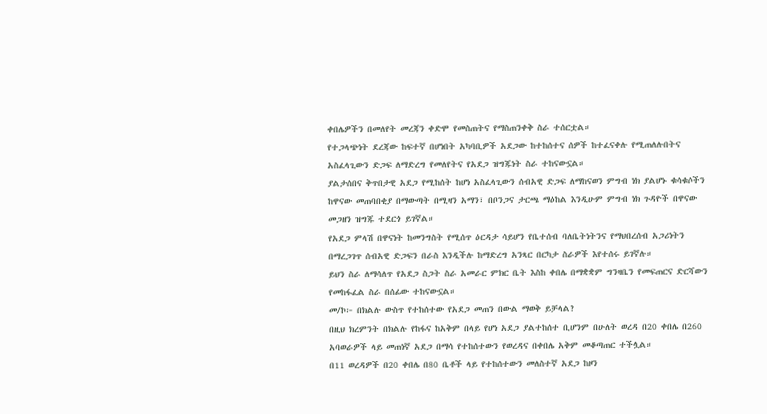ቀበሌዎችን በመለየት መረጃን ቀድሞ የመስጠትና የማስጠንቀቅ ስራ ተሰርቷል።
የተጋላጭነት ደረጃው ከፍተኛ በሆነበት አካባቢዎች አደጋው ከተከሰተና ሰዎች ከተፈናቀሉ የሚጠለሉበትና አስፈላጊውን ድጋፍ ለማድረግ የመለየትና የአደጋ ዝግጁነት ስራ ተከናውኗል።
ያልታሰበና ቅጥበታዊ አደጋ የሚከሰት ከሆነ አስፈላጊውን ሰብአዊ ድጋፍ ለማከናወን ምግብ ነክ ያልሆኑ ቁሳቁሶችን ከዋናው መጠባበቂያ በማውጣት በሚዛን አማን፣ በቦንጋና ታርጫ ማዕከል እንዲሁም ምግብ ነክ ጉዳዮች በዋናው መጋዘን ዝግጁ ተደርጎ ይገኛል።
የአደጋ ምላሽ በዋናነት ከመንግስት የሚሰጥ ዕርዳታ ሳይሆን የቤተሰብ ባለቤትነትንና የማህበረሰብ አጋሪነትን በማረጋገጥ ሰብአዊ ድጋፍን በራስ እንዲችሉ ከማድረግ አንጻር በርካታ ስራዎች እየተሰሩ ይገኛሉ።
ይህን ስራ ለማሳለጥ የአደጋ ስጋት ስራ አመራር ምክር ቤት እስከ ቀበሌ በማቋቋም ግንዛቤን የመፍጠርና ድርሻውን የመከፋፈል ስራ በሰፊው ተከናውኗል።
መ/ኮ፦ በክልሉ ውስጥ የተከሰተው የአደጋ መጠን በውል ማወቅ ይቻላል?
በዚህ ክረምንት በክልሉ የከፋና ከአቅም በላይ የሆነ አደጋ ያልተከሰተ ቢሆንም በሁለት ወረዳ በ20 ቀበሌ በ260 አባወራዎች ላይ መጠነኛ አደጋ በማሳ የተከሰተውን የወረዳና በቀበሌ አቅም መቆጣጠር ተችሏል።
በ11 ወረዳዎች በ20 ቀበሌ በ80 ቤቶች ላይ የተከሰተውን መለስተኛ አደጋ ከዞን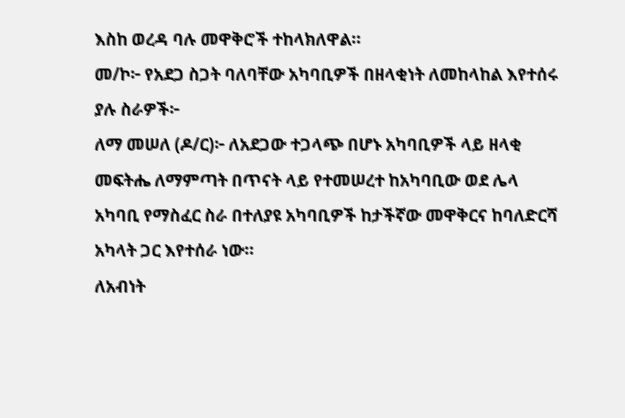እስከ ወረዳ ባሉ መዋቅሮች ተከላክለዋል።
መ/ኮ፦ የአደጋ ስጋት ባለባቸው አካባቢዎች በዘላቂነት ለመከላከል እየተሰሩ ያሉ ስራዎች፦
ለማ መሠለ (ዶ/ር)፦ ለአደጋው ተጋላጭ በሆኑ አካባቢዎች ላይ ዘላቂ መፍትሔ ለማምጣት በጥናት ላይ የተመሠረተ ከአካባቢው ወደ ሌላ አካባቢ የማስፈር ስራ በተለያዩ አካባቢዎች ከታችኛው መዋቅርና ከባለድርሻ አካላት ጋር እየተሰራ ነው።
ለአብነት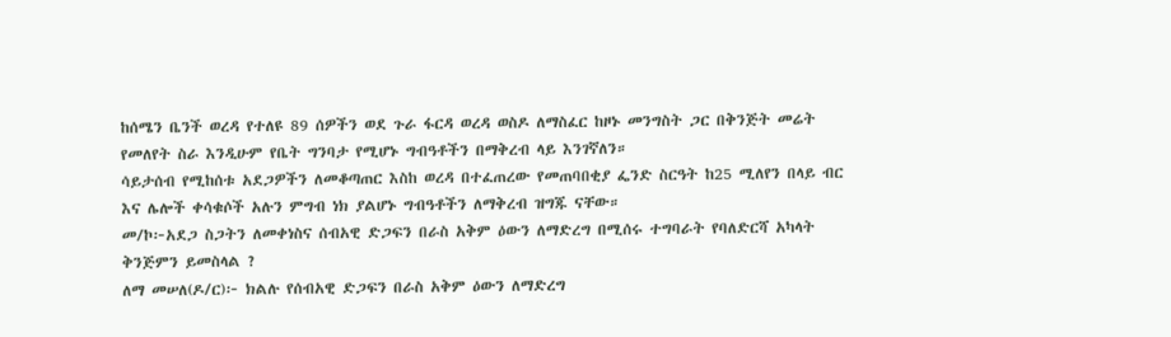ከሰሜን ቤንች ወረዳ የተለዩ 89 ሰዎችን ወደ ጉራ ፋርዳ ወረዳ ወስዶ ለማስፈር ከዞኑ መንግስት ጋር በቅንጅት መሬት የመለየት ስራ እንዲሁም የቤት ግንባታ የሚሆኑ ግብዓቶችን በማቅረብ ላይ እንገኛለን።
ሳይታሰብ የሚከሰቱ አደጋዎችን ለመቆጣጠር እስከ ወረዳ በተፈጠረው የመጠባበቂያ ፌንድ ስርዓት ከ25 ሚለየን በላይ ብር እና ሌሎች ቀሳቁሶች አሉን ምግብ ነክ ያልሆኑ ግብዓቶችን ለማቅረብ ዝግጁ ናቸው።
መ/ኮ፦አደጋ ስጋትን ለመቀነስና ሰብአዊ ድጋፍን በራስ አቅም ዕውን ለማድረግ በሚሰሩ ተግባራት የባለድርሻ አካላት ቅንጅምን ይመስላል ?
ለማ መሠለ(ዶ/ር)፦ ክልሉ የሰብአዊ ድጋፍን በራስ አቅም ዕውን ለማድረግ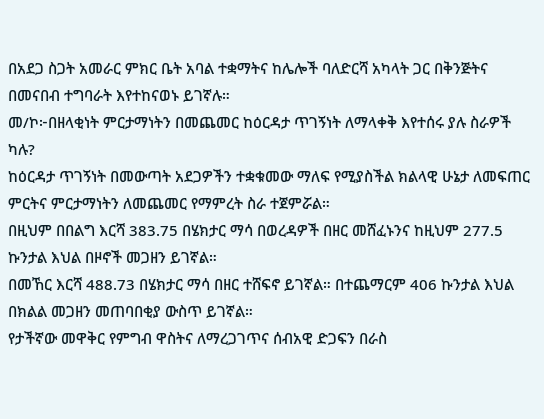በአደጋ ስጋት አመራር ምክር ቤት አባል ተቋማትና ከሌሎች ባለድርሻ አካላት ጋር በቅንጅትና በመናበብ ተግባራት እየተከናወኑ ይገኛሉ።
መ/ኮ፦በዘላቂነት ምርታማነትን በመጨመር ከዕርዳታ ጥገኝነት ለማላቀቅ እየተሰሩ ያሉ ስራዎች ካሉ?
ከዕርዳታ ጥገኝነት በመውጣት አደጋዎችን ተቋቁመው ማለፍ የሚያስችል ክልላዊ ሁኔታ ለመፍጠር ምርትና ምርታማነትን ለመጨመር የማምረት ስራ ተጀምሯል።
በዚህም በበልግ እርሻ 383.75 በሄክታር ማሳ በወረዳዎች በዘር መሸፈኑንና ከዚህም 277.5 ኩንታል እህል በዞኖች መጋዘን ይገኛል።
በመኸር እርሻ 488.73 በሄክታር ማሳ በዘር ተሸፍኖ ይገኛል። በተጨማርም 406 ኩንታል እህል በክልል መጋዘን መጠባበቂያ ውስጥ ይገኛል።
የታችኛው መዋቅር የምግብ ዋስትና ለማረጋገጥና ሰብአዊ ድጋፍን በራስ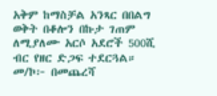አቅም ከማስቻል አንጻር በበልግ ወቅት በቆሎን በኩታ ገጠም ለሚያለሙ አርሶ አደሮች 500ሺ ብር የዘር ድጋፍ ተደርጓል።
መ/ኮ፦ በመጨረሻ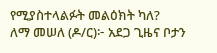የሚያስተላልፉት መልዕክት ካለ?
ለማ መሠለ (ዶ/ር)፦ አደጋ ጊዜና ቦታን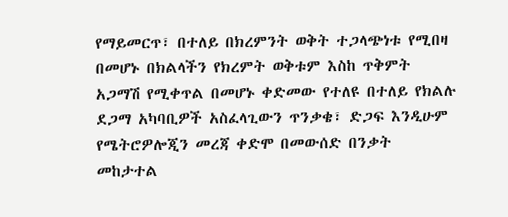የማይመርጥ፣ በተለይ በክረምንት ወቅት ተጋላጭነቱ የሚበዛ በመሆኑ በክልላችን የክረምት ወቅቱም እስከ ጥቅምት አጋማሽ የሚቀጥል በመሆኑ ቀድመው የተለዩ በተለይ የክልሉ ደጋማ አካባቢዎች አስፈላጊውን ጥንቃቄ፣ ድጋፍ እንዲሁም የሜትሮዎሎጂን መረጃ ቀድሞ በመውሰድ በንቃት መከታተል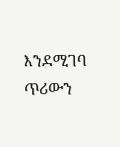እንደሚገባ ጥሪውን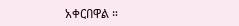አቀርበዋል ።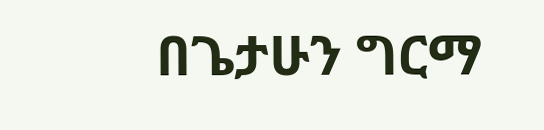በጌታሁን ግርማ